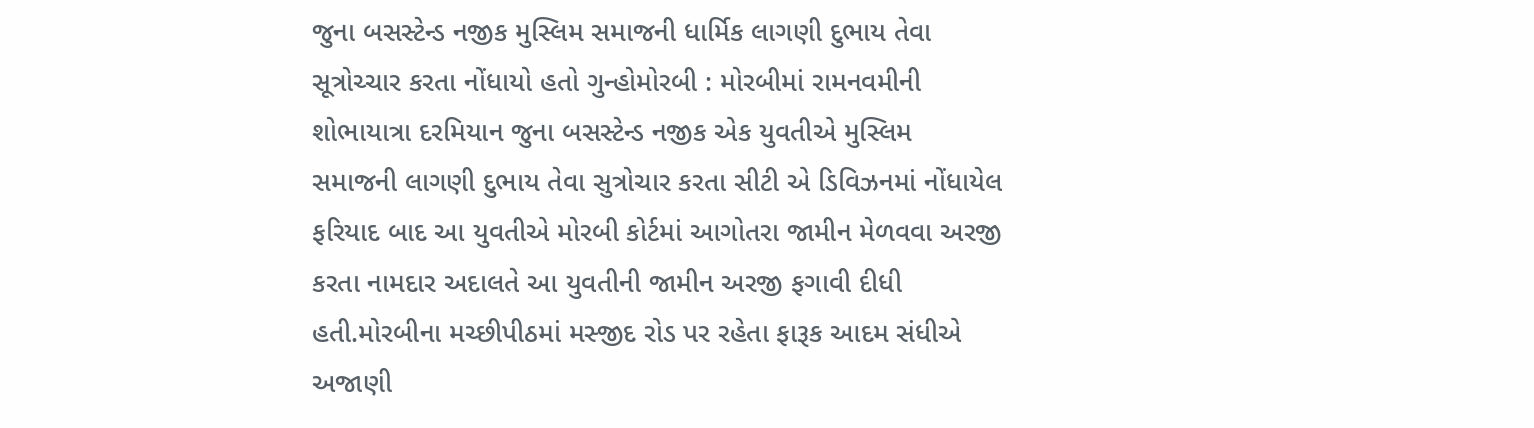જુના બસસ્ટેન્ડ નજીક મુસ્લિમ સમાજની ધાર્મિક લાગણી દુભાય તેવા સૂત્રોચ્ચાર કરતા નોંધાયો હતો ગુન્હોમોરબી : મોરબીમાં રામનવમીની શોભાયાત્રા દરમિયાન જુના બસસ્ટેન્ડ નજીક એક યુવતીએ મુસ્લિમ સમાજની લાગણી દુભાય તેવા સુત્રોચાર કરતા સીટી એ ડિવિઝનમાં નોંધાયેલ ફરિયાદ બાદ આ યુવતીએ મોરબી કોર્ટમાં આગોતરા જામીન મેળવવા અરજી કરતા નામદાર અદાલતે આ યુવતીની જામીન અરજી ફગાવી દીધી હતી.મોરબીના મચ્છીપીઠમાં મસ્જીદ રોડ પર રહેતા ફારૂક આદમ સંધીએ અજાણી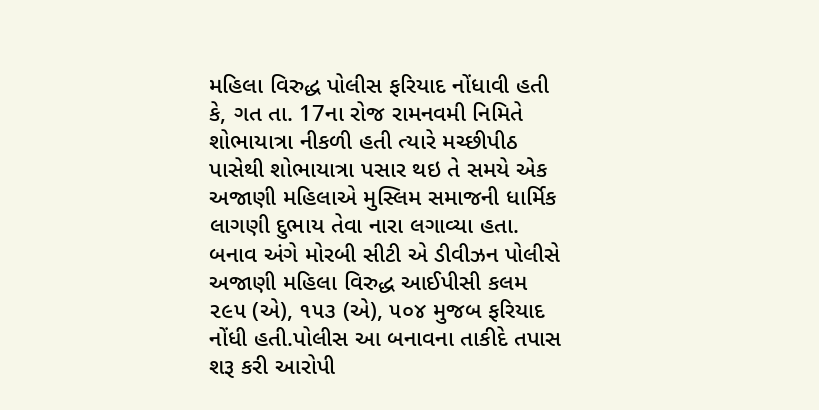મહિલા વિરુદ્ધ પોલીસ ફરિયાદ નોંધાવી હતી કે, ગત તા. 17ના રોજ રામનવમી નિમિતે શોભાયાત્રા નીકળી હતી ત્યારે મચ્છીપીઠ પાસેથી શોભાયાત્રા પસાર થઇ તે સમયે એક અજાણી મહિલાએ મુસ્લિમ સમાજની ધાર્મિક લાગણી દુભાય તેવા નારા લગાવ્યા હતા. બનાવ અંગે મોરબી સીટી એ ડીવીઝન પોલીસે અજાણી મહિલા વિરુદ્ધ આઈપીસી કલમ ૨૯૫ (એ), ૧૫૩ (એ), ૫૦૪ મુજબ ફરિયાદ નોંધી હતી.પોલીસ આ બનાવના તાકીદે તપાસ શરૂ કરી આરોપી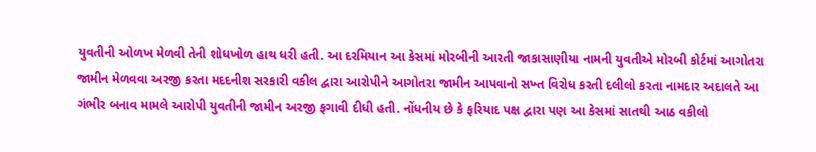યુવતીની ઓળખ મેળવી તેની શોધખોળ હાથ ધરી હતી. આ દરમિયાન આ કેસમાં મોરબીની આરતી જાકાસાણીયા નામની યુવતીએ મોરબી કોર્ટમાં આગોતરા જામીન મેળવવા અરજી કરતા મદદનીશ સરકારી વકીલ દ્વારા આરોપીને આગોતરા જામીન આપવાનો સખ્ત વિરોધ કરતી દલીલો કરતા નામદાર અદાલતે આ ગંભીર બનાવ મામલે આરોપી યુવતીની જામીન અરજી ફગાવી દીધી હતી. નોંધનીય છે કે ફરિયાદ પક્ષ દ્વારા પણ આ કેસમાં સાતથી આઠ વકીલો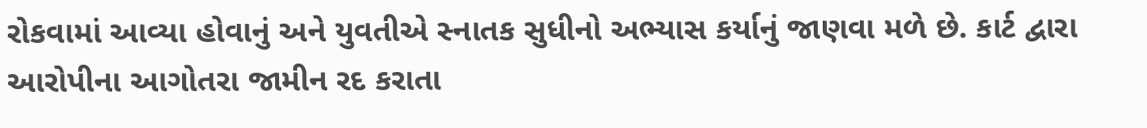રોકવામાં આવ્યા હોવાનું અને યુવતીએ સ્નાતક સુધીનો અભ્યાસ કર્યાનું જાણવા મળે છે. કાર્ટ દ્વારા આરોપીના આગોતરા જામીન રદ કરાતા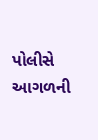પોલીસે આગળની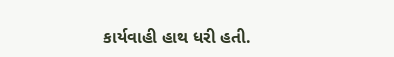કાર્યવાહી હાથ ધરી હતી.